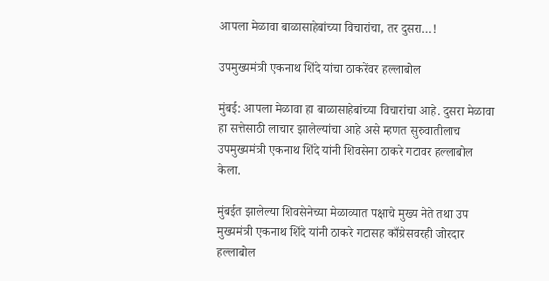आपला मेळावा बाळासाहेबांच्या विचारांचा, तर दुसरा…!

उपमुख्यमंत्री एकनाथ शिंदे यांचा ठाकरेंवर हल्लाबोल

मुंबई: आपला मेळावा हा बाळासाहेबांच्या विचारांचा आहे. दुसरा मेळावा हा सत्तेसाठी लाचार झालेल्यांचा आहे असे म्हणत सुरुवातीलाच उपमुख्यमंत्री एकनाथ शिंदे यांनी शिवसेना ठाकरे गटावर हल्लाबोल केला.

मुंबईत झालेल्या शिवसेनेच्या मेळाव्यात पक्षाचे मुख्य नेते तथा उप मुख्यमंत्री एकनाथ शिंदे यांनी ठाकरे गटासह काँग्रेसवरही जोरदार हल्लाबोल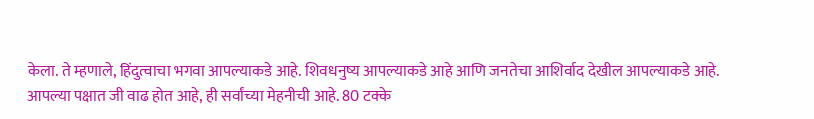केला. ते म्हणाले, हिंदुत्वाचा भगवा आपल्याकडे आहे. शिवधनुष्य आपल्याकडे आहे आणि जनतेचा आशिर्वाद देखील आपल्याकडे आहे. आपल्या पक्षात जी वाढ होत आहे, ही सर्वांच्या मेहनीची आहे. 80 टक्के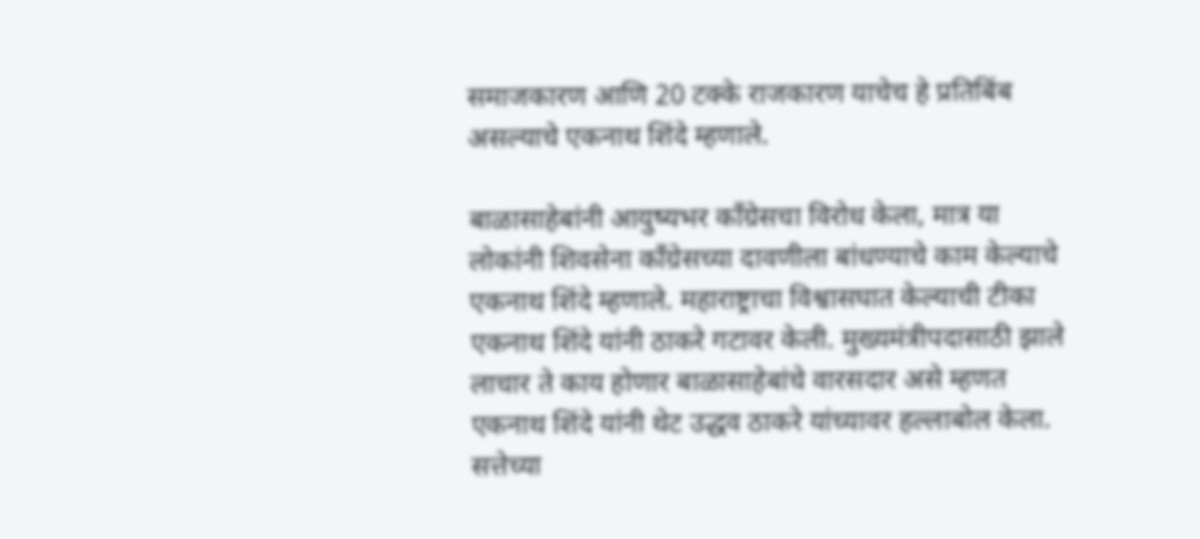समाजकारण आणि 20 टक्के राजकारण याचेच हे प्रतिबिंब असल्याचे एकनाथ शिंदे म्हणाले.

बाळासाहेबांनी आयुष्यभर काँग्रेसचा विरोध केला, मात्र या लोकांनी शिवसेना काँग्रेसच्या दावणीला बांधण्याचे काम केल्याचे एकनाथ शिंदे म्हणाले. महाराष्ट्राचा विश्वासघात केल्याची टीका एकनाथ शिंदे यांनी ठाकरे गटावर केली. मुख्यमंत्रीपदासाठी झाले लाचार ते काय होणार बाळासाहेबांचे वारसदार असे म्हणत एकनाथ शिंदे यांनी थेट उद्धव ठाकरे यांच्यावर हल्लाबोल केला. सत्तेच्या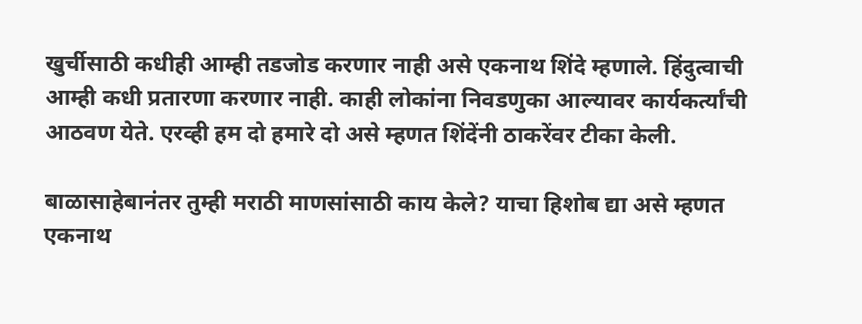खुर्चीसाठी कधीही आम्ही तडजोड करणार नाही असे एकनाथ शिंदे म्हणाले. हिंदुत्वाची आम्ही कधी प्रतारणा करणार नाही. काही लोकांना निवडणुका आल्यावर कार्यकर्त्यांची आठवण येते. एरव्ही हम दो हमारे दो असे म्हणत शिंदेंनी ठाकरेंवर टीका केली.

बाळासाहेबानंतर तुम्ही मराठी माणसांसाठी काय केले? याचा हिशोब द्या असे म्हणत एकनाथ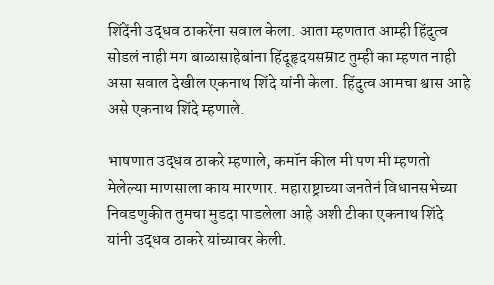शिंदेंनी उद्धव ठाकरेंना सवाल केला. आता म्हणतात आम्ही हिंदुत्व सोडलं नाही मग बाळासाहेबांना हिंदूहृदयसम्राट तुम्ही का म्हणत नाही असा सवाल देखील एकनाथ शिंदे यांनी केला. हिंदुत्व आमचा श्वास आहे असे एकनाथ शिंदे म्हणाले.

भाषणात उद्धव ठाकरे म्हणाले, कमॉन कील मी पण मी म्हणतो मेलेल्या माणसाला काय मारणार. महाराष्ट्राच्या जनतेनं विधानसभेच्या निवडणुकीत तुमचा मुडदा पाडलेला आहे अशी टीका एकनाथ शिंदे यांनी उद्धव ठाकरे यांच्यावर केली.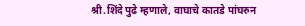श्री.शिंदे पुढे म्हणाले, वाघाचे कातडे पांघरुन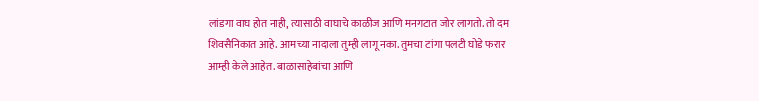लांडगा वाघ होत नाही, त्यासाठी वाघाचे काळीज आणि मनगटात जोर लागतो. तो दम शिवसैनिकात आहे. आमच्या नादाला तुम्ही लागू नका. तुमचा टांगा पलटी घोडे फरार आम्ही केले आहेत. बाळासाहेबांचा आणि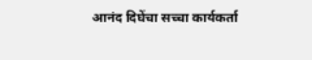आनंद दिघेंचा सच्चा कार्यकर्ता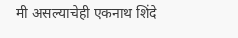मी असल्याचेही एकनाथ शिंदे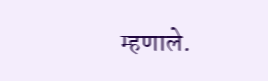म्हणाले.